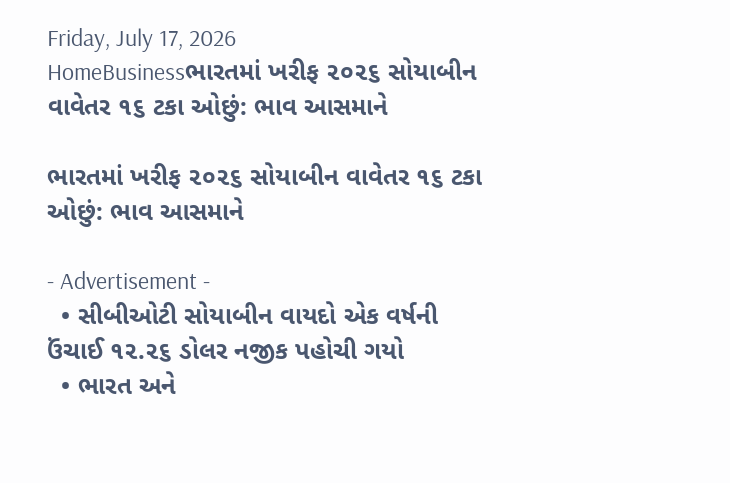Friday, July 17, 2026
HomeBusinessભારતમાં ખરીફ ૨૦૨૬ સોયાબીન વાવેતર ૧૬ ટકા ઓછું: ભાવ આસમાને

ભારતમાં ખરીફ ૨૦૨૬ સોયાબીન વાવેતર ૧૬ ટકા ઓછું: ભાવ આસમાને

- Advertisement -
  • સીબીઓટી સોયાબીન વાયદો એક વર્ષની ઉંચાઈ ૧૨.૨૬ ડોલર નજીક પહોચી ગયો
  • ભારત અને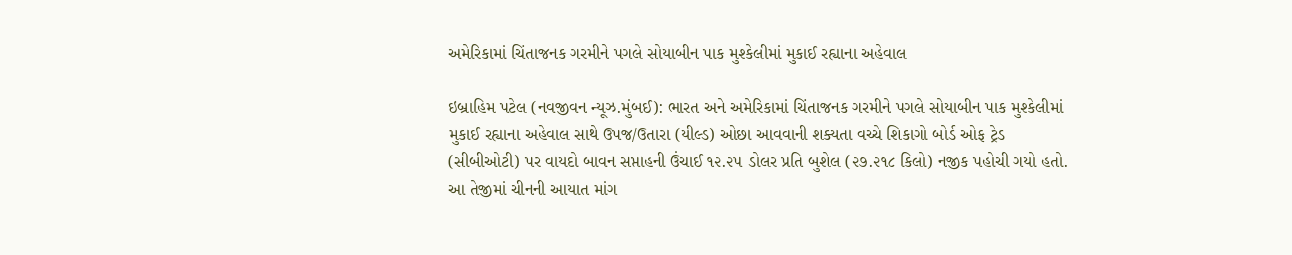અમેરિકામાં ચિંતાજનક ગરમીને પગલે સોયાબીન પાક મુશ્કેલીમાં મુકાઈ રહ્યાના અહેવાલ

ઇબ્રાહિમ પટેલ (નવજીવન ન્યૂઝ.મુંબઈ): ભારત અને અમેરિકામાં ચિંતાજનક ગરમીને પગલે સોયાબીન પાક મુશ્કેલીમાં મુકાઈ રહ્યાના અહેવાલ સાથે ઉપજ/ઉતારા (યીલ્ડ) ઓછા આવવાની શક્યતા વચ્ચે શિકાગો બોર્ડ ઓફ ટ્રેડ (સીબીઓટી) પર વાયદો બાવન સપ્તાહની ઉંચાઈ ૧૨.૨૫ ડોલર પ્રતિ બુશેલ (૨૭.૨૧૮ કિલો) નજીક પહોચી ગયો હતો. આ તેજીમાં ચીનની આયાત માંગ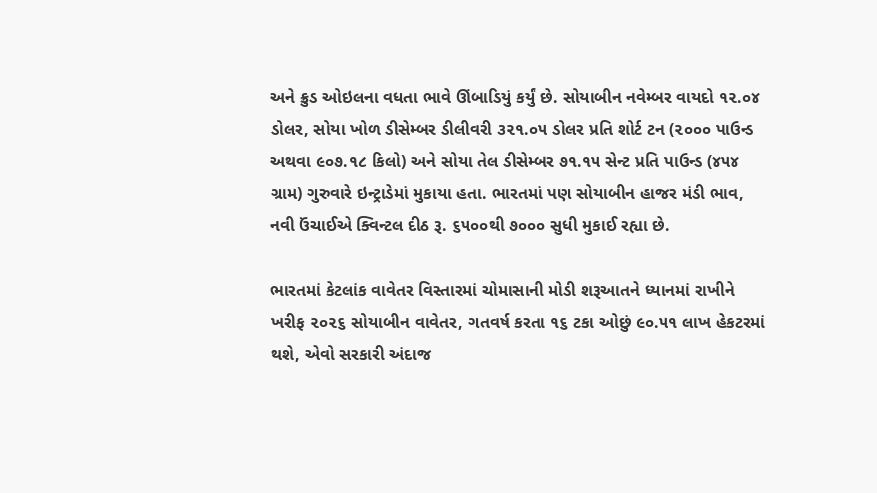અને ક્રુડ ઓઇલના વધતા ભાવે ઊંબાડિયું કર્યું છે. સોયાબીન નવેમ્બર વાયદો ૧૨.૦૪ ડોલર, સોયા ખોળ ડીસેમ્બર ડીલીવરી ૩૨૧.૦૫ ડોલર પ્રતિ શોર્ટ ટન (૨૦૦૦ પાઉન્ડ અથવા ૯૦૭.૧૮ કિલો) અને સોયા તેલ ડીસેમ્બર ૭૧.૧૫ સેન્ટ પ્રતિ પાઉન્ડ (૪૫૪ ગ્રામ) ગુરુવારે ઇન્ટ્રાડેમાં મુકાયા હતા. ભારતમાં પણ સોયાબીન હાજર મંડી ભાવ, નવી ઉંચાઈએ ક્વિન્ટલ દીઠ રૂ. ૬૫૦૦થી ૭૦૦૦ સુધી મુકાઈ રહ્યા છે.

ભારતમાં કેટલાંક વાવેતર વિસ્તારમાં ચોમાસાની મોડી શરૂઆતને ધ્યાનમાં રાખીને ખરીફ ૨૦૨૬ સોયાબીન વાવેતર, ગતવર્ષ કરતા ૧૬ ટકા ઓછું ૯૦.૫૧ લાખ હેકટરમાં થશે, એવો સરકારી અંદાજ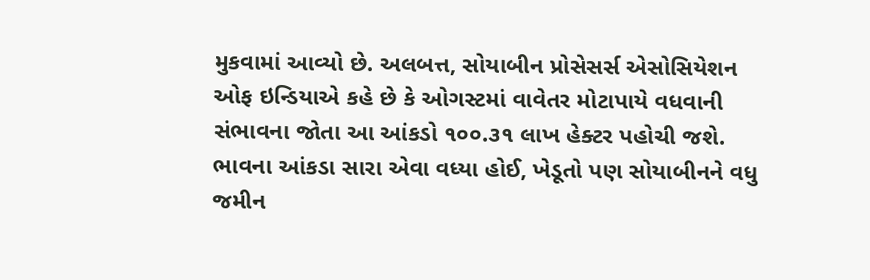મુકવામાં આવ્યો છે. અલબત્ત, સોયાબીન પ્રોસેસર્સ એસોસિયેશન ઓફ ઇન્ડિયાએ કહે છે કે ઓગસ્ટમાં વાવેતર મોટાપાયે વધવાની સંભાવના જોતા આ આંકડો ૧૦૦.૩૧ લાખ હેક્ટર પહોચી જશે. ભાવના આંકડા સારા એવા વધ્યા હોઈ, ખેડૂતો પણ સોયાબીનને વધુ જમીન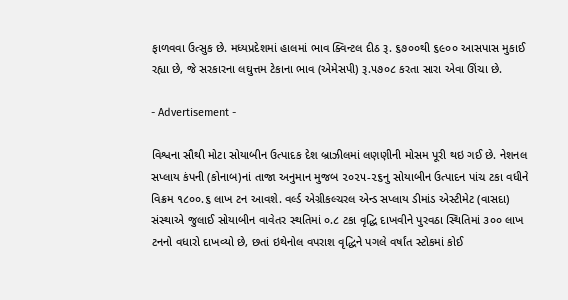ફાળવવા ઉત્સુક છે. મધ્યપ્રદેશમાં હાલમાં ભાવ ક્વિન્ટલ દીઠ રૂ. ૬૭૦૦થી ૬૯૦૦ આસપાસ મુકાઈ રહ્યા છે, જે સરકારના લઘુત્તમ ટેકાના ભાવ (એમેસપી) રૂ.૫૭૦૮ કરતા સારા એવા ઊંચા છે.

- Advertisement -

વિશ્વના સૌથી મોટા સોયાબીન ઉત્પાદક દેશ બ્રાઝીલમાં લણણીની મોસમ પૂરી થઇ ગઈ છે. નેશનલ સપ્લાય કંપની (કોનાબ)નાં તાજા અનુમાન મુજબ ૨૦૨૫-૨૬નુ સોયાબીન ઉત્પાદન પાંચ ટકા વધીને વિક્રમ ૧૮૦૦.૬ લાખ ટન આવશે. વર્લ્ડ એગ્રીકલ્ચરલ એન્ડ સપ્લાય ડીમાંડ એસ્ટીમેટ (વાસદા) સંસ્થાએ જુલાઈ સોયાબીન વાવેતર સ્થતિમાં ૦.૮ ટકા વૃદ્ધિ દાખવીને પુરવઠા સ્થિતિમાં ૩૦૦ લાખ ટનનો વધારો દાખવ્યો છે, છતાં ઇથેનોલ વપરાશ વૃદ્ધિને પગલે વર્ષાંત સ્ટોકમાં કોઈ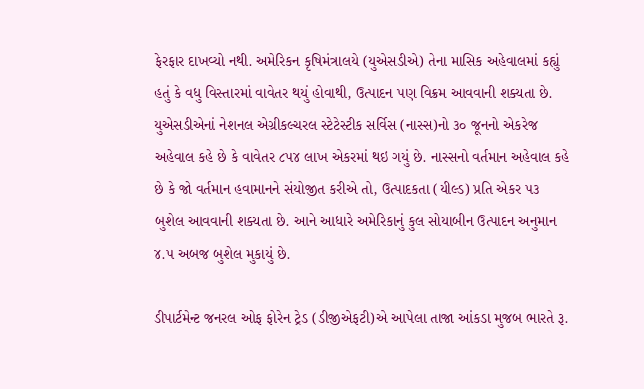ફેરફાર દાખવ્યો નથી. અમેરિકન કૃષિમંત્રાલયે (યુએસડીએ) તેના માસિક અહેવાલમાં કહ્યું હતું કે વધુ વિસ્તારમાં વાવેતર થયું હોવાથી, ઉત્પાદન પણ વિક્રમ આવવાની શક્યતા છે. યુએસડીએનાં નેશનલ એગ્રીકલ્ચરલ સ્ટેટેસ્ટીક સર્વિસ (નાસ્સ)નો ૩૦ જૂનનો એકરેજ અહેવાલ કહે છે કે વાવેતર ૮૫૪ લાખ એકરમાં થઇ ગયું છે. નાસ્સનો વર્તમાન અહેવાલ કહે છે કે જો વર્તમાન હવામાનને સંયોજીત કરીએ તો, ઉત્પાદકતા (યીલ્ડ) પ્રતિ એકર ૫૩ બુશેલ આવવાની શક્યતા છે. આને આધારે અમેરિકાનું કુલ સોયાબીન ઉત્પાદન અનુમાન ૪.૫ અબજ બુશેલ મુકાયું છે.

ડીપાર્ટમેન્ટ જનરલ ઓફ ફોરેન ટ્રેડ (ડીજીએફટી)એ આપેલા તાજા આંકડા મુજબ ભારતે રૂ.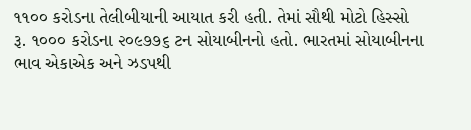૧૧૦૦ કરોડના તેલીબીયાની આયાત કરી હતી. તેમાં સૌથી મોટો હિસ્સો રૂ. ૧૦૦૦ કરોડના ૨૦૯૭૭૬ ટન સોયાબીનનો હતો. ભારતમાં સોયાબીનના ભાવ એકાએક અને ઝડપથી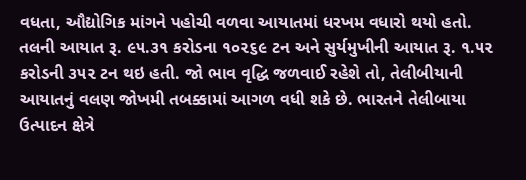વધતા, ઔદ્યોગિક માંગને પહોચી વળવા આયાતમાં ધરખમ વધારો થયો હતો. તલની આયાત રૂ. ૯૫.૩૧ કરોડના ૧૦૨૬૯ ટન અને સુર્યમુખીની આયાત રૂ. ૧.૫૨ કરોડની ૩૫૨ ટન થઇ હતી. જો ભાવ વૃદ્ધિ જળવાઈ રહેશે તો, તેલીબીયાની આયાતનું વલણ જોખમી તબક્કામાં આગળ વધી શકે છે. ભારતને તેલીબાયા ઉત્પાદન ક્ષેત્રે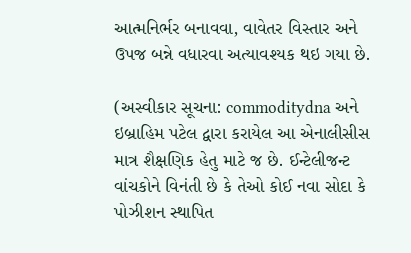આત્મનિર્ભર બનાવવા, વાવેતર વિસ્તાર અને ઉપજ બન્ને વધારવા અત્યાવશ્યક થઇ ગયા છે.

(અસ્વીકાર સૂચના: commoditydna અને ઇબ્રાહિમ પટેલ દ્વારા કરાયેલ આ એનાલીસીસ માત્ર શૈક્ષણિક હેતુ માટે જ છે. ઈન્ટેલીજન્ટ વાંચકોને વિનંતી છે કે તેઓ કોઈ નવા સોદા કે પોઝીશન સ્થાપિત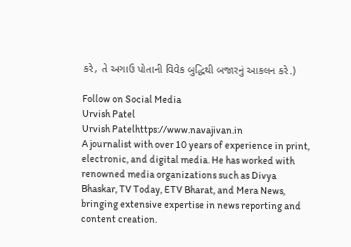કરે, તે અગાઉ પોતાની વિવેક બુદ્ધિથી બજારનું આકલન કરે.)

Follow on Social Media
Urvish Patel
Urvish Patelhttps://www.navajivan.in
A journalist with over 10 years of experience in print, electronic, and digital media. He has worked with renowned media organizations such as Divya Bhaskar, TV Today, ETV Bharat, and Mera News, bringing extensive expertise in news reporting and content creation.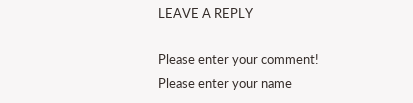LEAVE A REPLY

Please enter your comment!
Please enter your name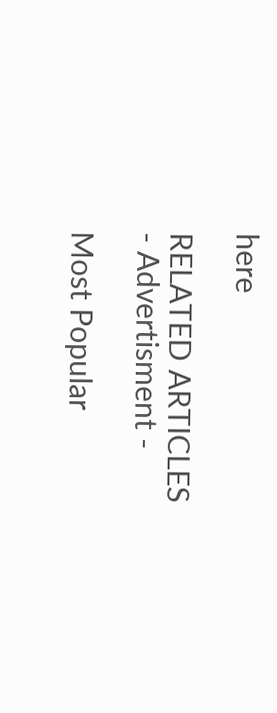here

RELATED ARTICLES
- Advertisment -

Most Popular